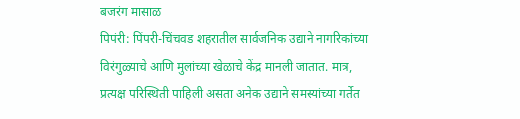बजरंग मासाळ
पिपंरी: पिंपरी-चिंचवड शहरातील सार्वजनिक उद्याने नागरिकांच्या विरंगुळ्याचे आणि मुलांच्या खेळाचे केंद्र मानली जातात. मात्र, प्रत्यक्ष परिस्थिती पाहिली असता अनेक उद्याने समस्यांच्या गर्तेत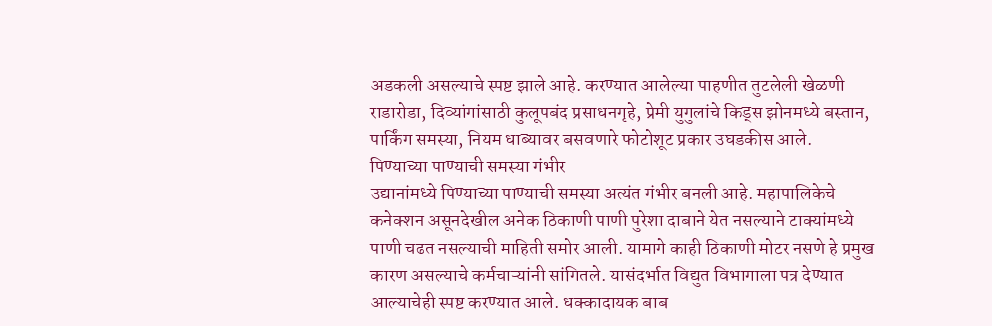अडकली असल्याचे स्पष्ट झाले आहे. करण्यात आलेल्या पाहणीत तुटलेली खेळणी राडारोडा, दिव्यांगांसाठी कुलूपबंद प्रसाधनगृहे, प्रेमी युगुलांचे किड्स झोनमध्ये बस्तान, पार्किंग समस्या, नियम धाब्यावर बसवणारे फोटोशूट प्रकार उघडकीस आले.
पिण्याच्या पाण्याची समस्या गंभीर
उद्यानांमध्ये पिण्याच्या पाण्याची समस्या अत्यंत गंभीर बनली आहे. महापालिकेचे कनेक्शन असूनदेखील अनेक ठिकाणी पाणी पुरेशा दाबाने येत नसल्याने टाक्यांमध्ये पाणी चढत नसल्याची माहिती समोर आली. यामागे काही ठिकाणी मोटर नसणे हे प्रमुख कारण असल्याचे कर्मचाऱ्यांनी सांगितले. यासंदर्भात विद्युत विभागाला पत्र देण्यात आल्याचेही स्पष्ट करण्यात आले. धक्कादायक बाब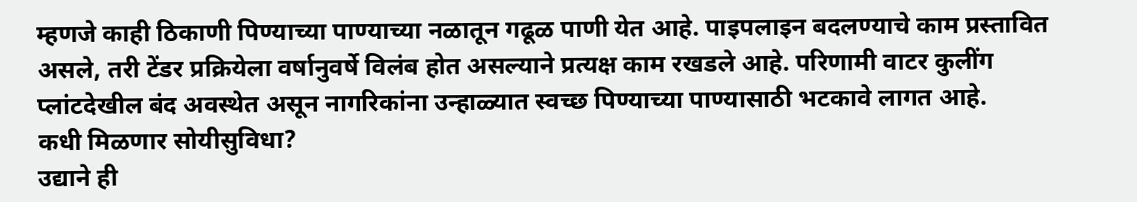म्हणजे काही ठिकाणी पिण्याच्या पाण्याच्या नळातून गढूळ पाणी येत आहे. पाइपलाइन बदलण्याचे काम प्रस्तावित असले, तरी टेंडर प्रक्रियेला वर्षानुवर्षे विलंब होत असल्याने प्रत्यक्ष काम रखडले आहे. परिणामी वाटर कुलींग प्लांटदेखील बंद अवस्थेत असून नागरिकांना उन्हाळ्यात स्वच्छ पिण्याच्या पाण्यासाठी भटकावे लागत आहे.
कधी मिळणार सोयीसुविधा?
उद्याने ही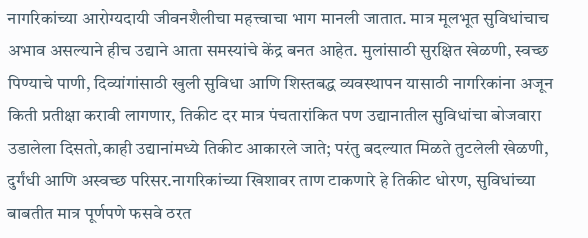नागरिकांच्या आरोग्यदायी जीवनशैलीचा महत्त्वाचा भाग मानली जातात. मात्र मूलभूत सुविधांचाच अभाव असल्याने हीच उद्याने आता समस्यांचे केंद्र बनत आहेत. मुलांसाठी सुरक्षित खेळणी, स्वच्छ पिण्याचे पाणी, दिव्यांगांसाठी खुली सुविधा आणि शिस्तबद्ध व्यवस्थापन यासाठी नागरिकांना अजून किती प्रतीक्षा करावी लागणार, तिकीट दर मात्र पंचतारांकित पण उद्यानातील सुविधांचा बोजवारा उडालेला दिसतो,काही उद्यानांमध्ये तिकीट आकारले जाते; परंतु बदल्यात मिळते तुटलेली खेळणी, दुर्गंधी आणि अस्वच्छ परिसर.नागरिकांच्या खिशावर ताण टाकणारे हे तिकीट धोरण, सुविधांच्या बाबतीत मात्र पूर्णपणे फसवे ठरत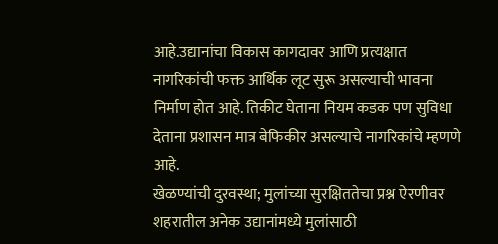आहे.उद्यानांचा विकास कागदावर आणि प्रत्यक्षात नागरिकांची फक्त आर्थिक लूट सुरू असल्याची भावना निर्माण होत आहे. तिकीट घेताना नियम कडक पण सुविधा देताना प्रशासन मात्र बेफिकीर असल्याचे नागरिकांचे म्हणणे आहे.
खेळण्यांची दुरवस्था; मुलांच्या सुरक्षिततेचा प्रश्न ऐरणीवर
शहरातील अनेक उद्यानांमध्ये मुलांसाठी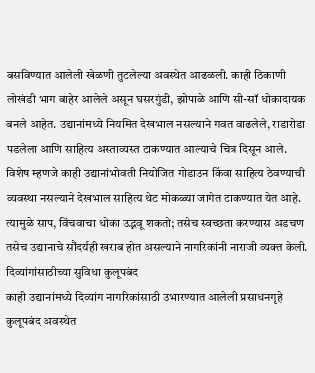बसविण्यात आलेली खेळणी तुटलेल्या अवस्थेत आढळली. काही ठिकाणी लोखंडी भाग बाहेर आलेले असून घसरगुंडी, झोपाळे आणि सी-सॉ धोकादायक बनले आहेत. उद्यानांमध्ये नियमित देखभाल नसल्याने गवत वाढलेले, राडारोडा पडलेला आणि साहित्य अस्ताव्यस्त टाकण्यात आल्याचे चित्र दिसून आले. विशेष म्हणजे काही उद्यानांभोवती नियोजित गोडाउन किंवा साहित्य ठेवण्याची व्यवस्था नसल्याने देखभाल साहित्य थेट मोकळ्या जागेत टाकण्यात येत आहे. त्यामुळे साप, विंचवाचा धोका उद्भवू शकतो; तसेच स्वच्छता करण्यास अडचण तसेच उद्यानाचे सौंदर्यही खराब होत असल्याने नागरिकांनी नाराजी व्यक्त केली.
दिव्यांगांसाठीच्या सुविधा कुलूपबंद
काही उद्यानांमध्ये दिव्यांग नागरिकांसाठी उभारण्यात आलेली प्रसाधनगृहे कुलूपबंद अवस्थेत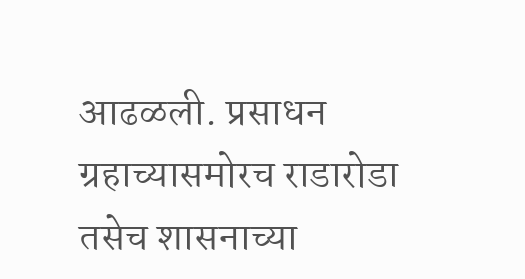आढळली. प्रसाधन ग्रहाच्यासमोरच राडारोडा तसेच शासनाच्या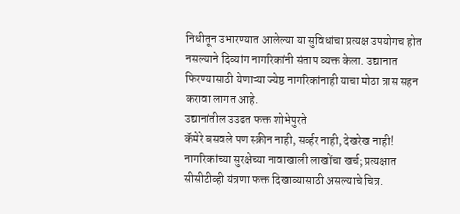निधीतून उभारण्यात आलेल्या या सुविधांचा प्रत्यक्ष उपयोगच होत नसल्याने दिव्यांग नागरिकांनी संताप व्यक्त केला. उद्यानात फिरण्यासाठी येणाऱ्या ज्येष्ठ नागरिकांनाही याचा मोठा त्रास सहन करावा लागत आहे.
उद्यानांतील उउढत फक्त शोभेपुरते
कॅमेरे बसवले पण स्क्रीन नाही, सर्व्हर नाही, देखरेख नाही! नागरिकांच्या सुरक्षेच्या नावाखाली लाखोंचा खर्च; प्रत्यक्षात सीसीटीव्ही यंत्रणा फक्त दिखाव्यासाठी असल्याचे चित्र.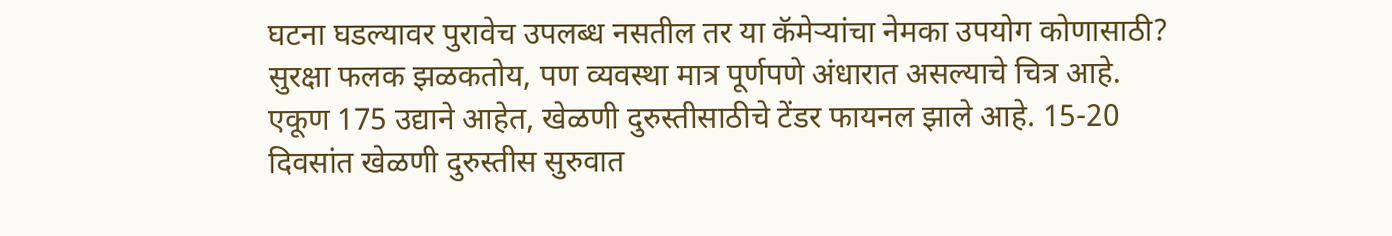घटना घडल्यावर पुरावेच उपलब्ध नसतील तर या कॅमेऱ्यांचा नेमका उपयोग कोणासाठी? सुरक्षा फलक झळकतोय, पण व्यवस्था मात्र पूर्णपणे अंधारात असल्याचे चित्र आहे.
एकूण 175 उद्याने आहेत, खेळणी दुरुस्तीसाठीचे टेंडर फायनल झाले आहे. 15-20 दिवसांत खेळणी दुरुस्तीस सुरुवात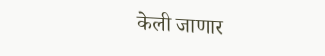केली जाणार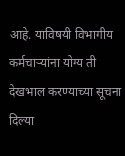आहे. याविषयी विभागीय कर्मचाऱ्यांना योग्य ती देखभाल करण्याच्या सूचना दिल्या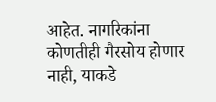आहेत. नागरिकांना कोणतीही गैरसोय होणार नाही, याकडे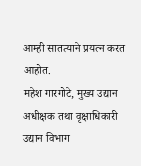आम्ही सातत्याने प्रयत्न करत आहोत.
महेश गारगोटे, मुख्य उद्यान अधीक्षक तथा वृक्षाधिकारी उद्यान विभाग